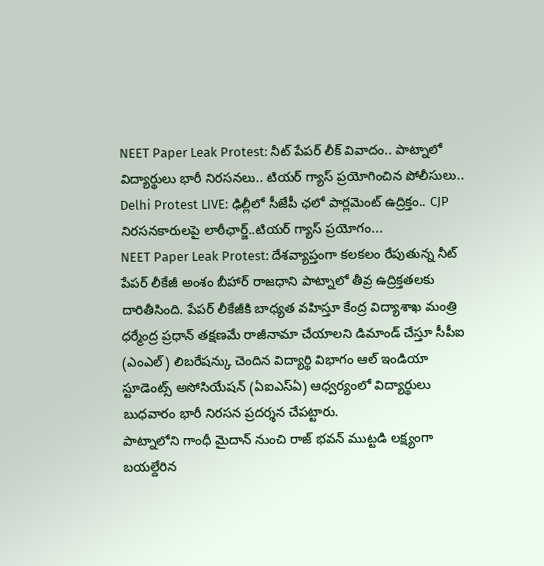NEET Paper Leak Protest: నీట్ పేపర్ లీక్ వివాదం.. పాట్నాలో విద్యార్థులు భారీ నిరసనలు.. టియర్ గ్యాస్ ప్రయోగించిన పోలీసులు..
Delhi Protest LIVE: ఢిల్లీలో సీజేపీ ఛలో పార్లమెంట్ ఉద్రిక్తం.. CJP నిరసనకారులపై లాఠీఛార్జ్..టియర్ గ్యాస్ ప్రయోగం...
NEET Paper Leak Protest: దేశవ్యాప్తంగా కలకలం రేపుతున్న నీట్ పేపర్ లీకేజీ అంశం బీహార్ రాజధాని పాట్నాలో తీవ్ర ఉద్రిక్తతలకు దారితీసింది. పేపర్ లీకేజీకి బాధ్యత వహిస్తూ కేంద్ర విద్యాశాఖ మంత్రి ధర్మేంద్ర ప్రధాన్ తక్షణమే రాజీనామా చేయాలని డిమాండ్ చేస్తూ సీపీఐ (ఎంఎల్) లిబరేషన్కు చెందిన విద్యార్థి విభాగం ఆల్ ఇండియా స్టూడెంట్స్ అసోసియేషన్ (ఏఐఎస్ఏ) ఆధ్వర్యంలో విద్యార్థులు బుధవారం భారీ నిరసన ప్రదర్శన చేపట్టారు.
పాట్నాలోని గాంధీ మైదాన్ నుంచి రాజ్ భవన్ ముట్టడి లక్ష్యంగా బయల్దేరిన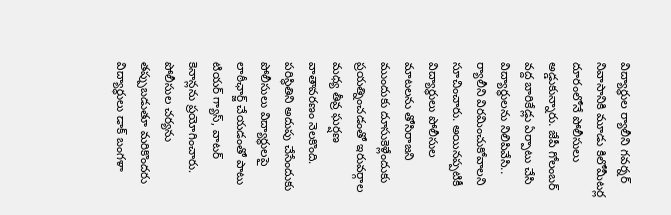విద్యార్థుల ర్యాలీని గవర్నర్ నివాసానికి మూడు కిలోమీటర్ల దూరంలోనే పోలీసులు అడ్డుకున్నారు. జేపీ గోలంబర్ వద్ద బారికేడ్లు ఏర్పాటు చేసి విద్యార్థులను నిలిపివేసి.. ర్యాలీని విరమించుకోవాలని సూచించారు. అయినప్పటికీ విద్యార్థులు పోలీసుల మాటలను తోసిరాజని ముందుకు దూసుకెళ్లేందుకు ప్రయత్నించడంతో ఇరువర్గాల మధ్య తీవ్ర ఘర్షణ వాతావరణం నెలకొంది.
పరిస్థితిని అదుపు చేసేందుకు పోలీసులు విద్యార్థులపై లాఠీఛార్జ్ చేయడంతో పాటు టియర్ గ్యాస్, వాటర్ కెనాన్లను ప్రయోగించారు. పోలీసుల చర్యను తప్పుబడుతూ మరికొందరు విద్యార్థులు డాక్ బంగళా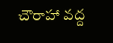చౌరాహా వద్ద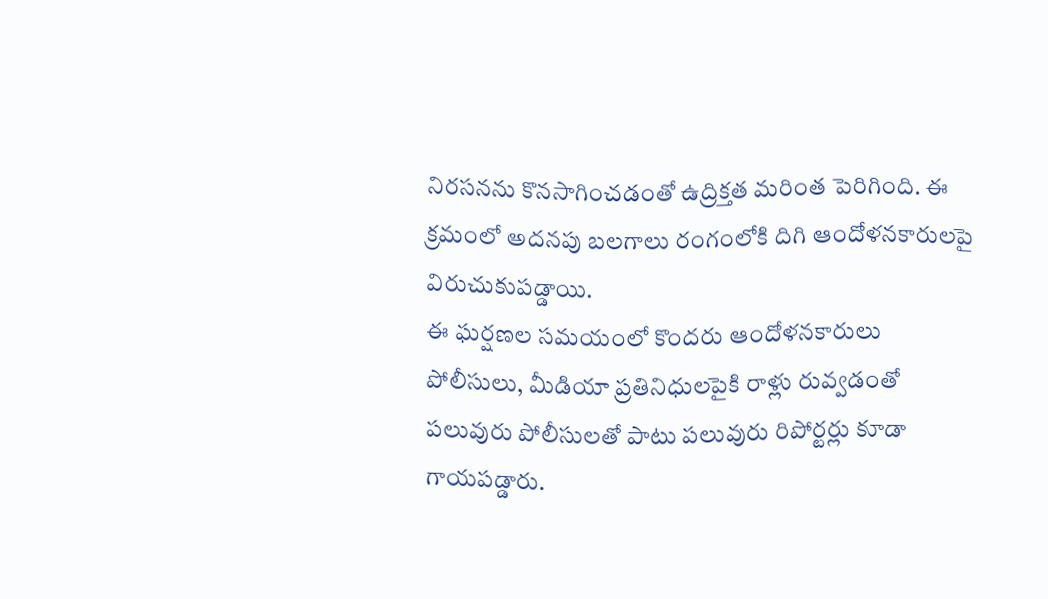నిరసనను కొనసాగించడంతో ఉద్రిక్తత మరింత పెరిగింది. ఈ క్రమంలో అదనపు బలగాలు రంగంలోకి దిగి ఆందోళనకారులపై విరుచుకుపడ్డాయి.
ఈ ఘర్షణల సమయంలో కొందరు ఆందోళనకారులు పోలీసులు, మీడియా ప్రతినిధులపైకి రాళ్లు రువ్వడంతో పలువురు పోలీసులతో పాటు పలువురు రిపోర్టర్లు కూడా గాయపడ్డారు.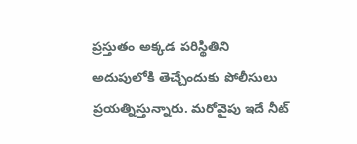ప్రస్తుతం అక్కడ పరిస్థితిని అదుపులోకి తెచ్చేందుకు పోలీసులు ప్రయత్నిస్తున్నారు. మరోవైపు ఇదే నీట్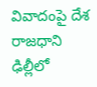వివాదంపై దేశ రాజధాని ఢిల్లీలో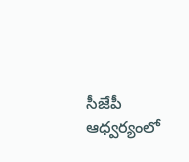సీజేపీ ఆధ్వర్యంలో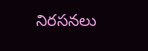నిరసనలు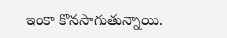ఇంకా కొనసాగుతున్నాయి.